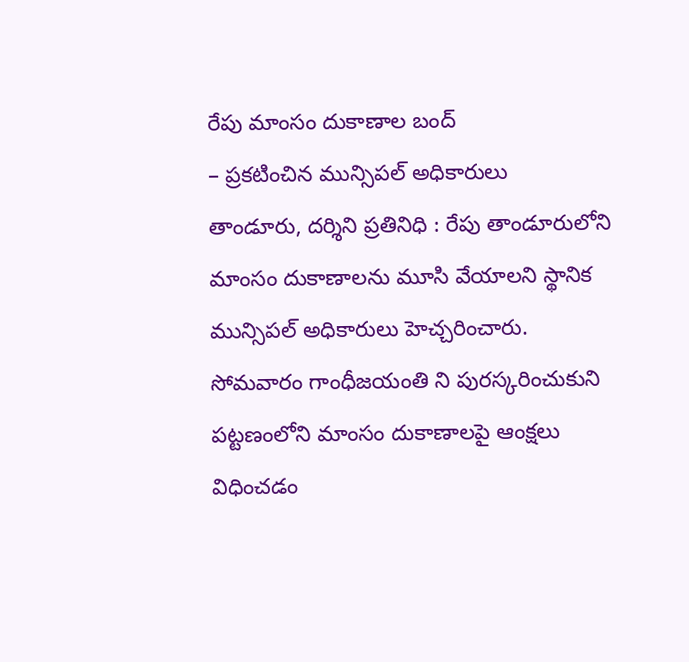రేపు మాంసం దుకాణాల బంద్
– ప్రకటించిన మున్సిపల్ అధికారులు
తాండూరు, దర్శిని ప్రతినిధి : రేపు తాండూరులోని మాంసం దుకాణాలను మూసి వేయాలని స్థానిక మున్సిపల్ అధికారులు హెచ్చరించారు. సోమవారం గాంధీజయంతి ని పురస్కరించుకుని పట్టణంలోని మాంసం దుకాణాలపై ఆంక్షలు విధించడం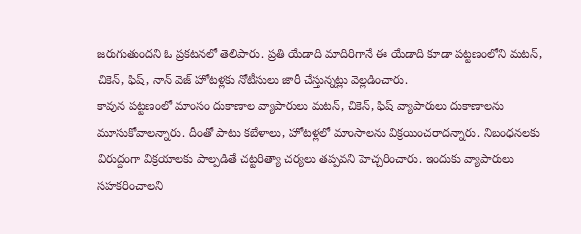జరుగుతుందని ఓ ప్రకటనలో తెలిపారు. ప్రతి యేడాది మాదిరిగానే ఈ యేడాది కూడా పట్టణంలోని మటన్, చికెన్, ఫిష్, నాన్ వెజ్ హోటళ్లకు నోటీసులు జారీ చేస్తున్నట్లు వెల్లడించారు.
కావున పట్టణంలో మాంసం దుకాణాల వ్యాపారులు మటన్, చికెన్, ఫిష్ వ్యాపారులు దుకాణాలను మూసుకోవాలన్నారు. దీంతో పాటు కబేళాలు, హోటళ్లలో మాంసాలను విక్రయించరాదన్నారు. నిబంధనలకు విరుద్దంగా విక్రయాలకు పాల్పడితే చట్టరిత్యా చర్యలు తప్పవని హెచ్చరించారు. ఇందుకు వ్యాపారులు సహకరించాలని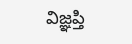విజ్ఞప్తి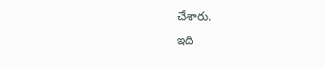చేశారు.
ఇది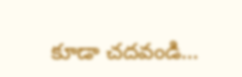కూడా చదవండి…